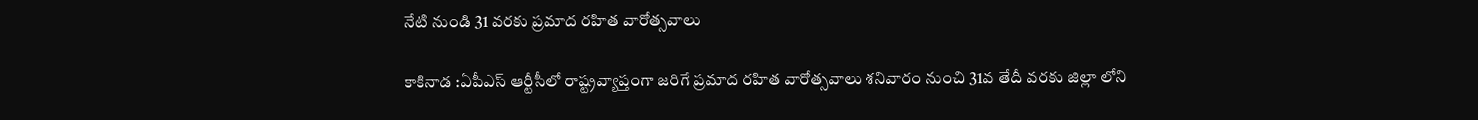నేటి నుండి 31 వరకు ప్రమాద రహిత వారోత్సవాలు

కాకినాడ :ఏపీఎస్ ఆర్టీసీలో రాష్ట్రవ్యాప్తంగా జరిగే ప్రమాద రహిత వారోత్సవాలు శనివారం నుంచి 31వ తేదీ వరకు జిల్లా లోని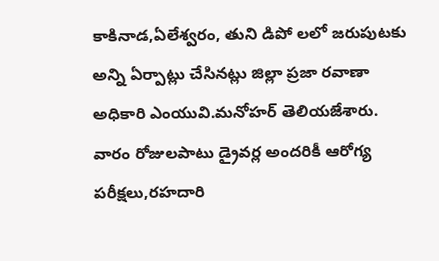కాకినాడ,ఏలేశ్వరం, తుని డిపో లలో జరుపుటకు అన్ని ఏర్పాట్లు చేసినట్లు జిల్లా ప్రజా రవాణా అధికారి ఎంయువి.మనోహర్ తెలియజేశారు. వారం రోజులపాటు డ్రైవర్ల అందరికీ ఆరోగ్య పరీక్షలు,రహదారి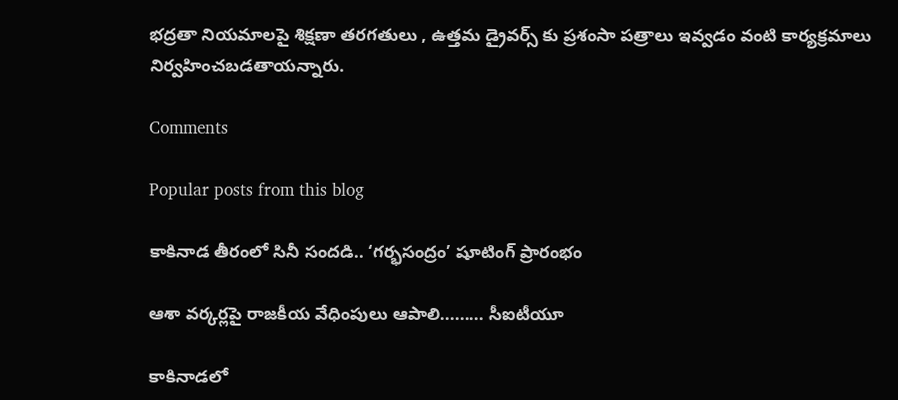భద్రతా నియమాలపై శిక్షణా తరగతులు , ఉత్తమ డ్రైవర్స్ కు ప్రశంసా పత్రాలు ఇవ్వడం వంటి కార్యక్రమాలు నిర్వహించబడతాయన్నారు.

Comments

Popular posts from this blog

కాకినాడ తీరంలో సినీ సందడి.. ‘గర్భసంద్రం’ షూటింగ్ ప్రారంభం

ఆశా వర్కర్లపై రాజకీయ వేధింపులు ఆపాలి......... సీఐటీయూ

కాకినాడలో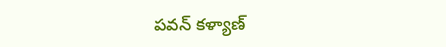పవన్ కళ్యాణ్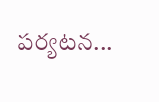పర్యటన...